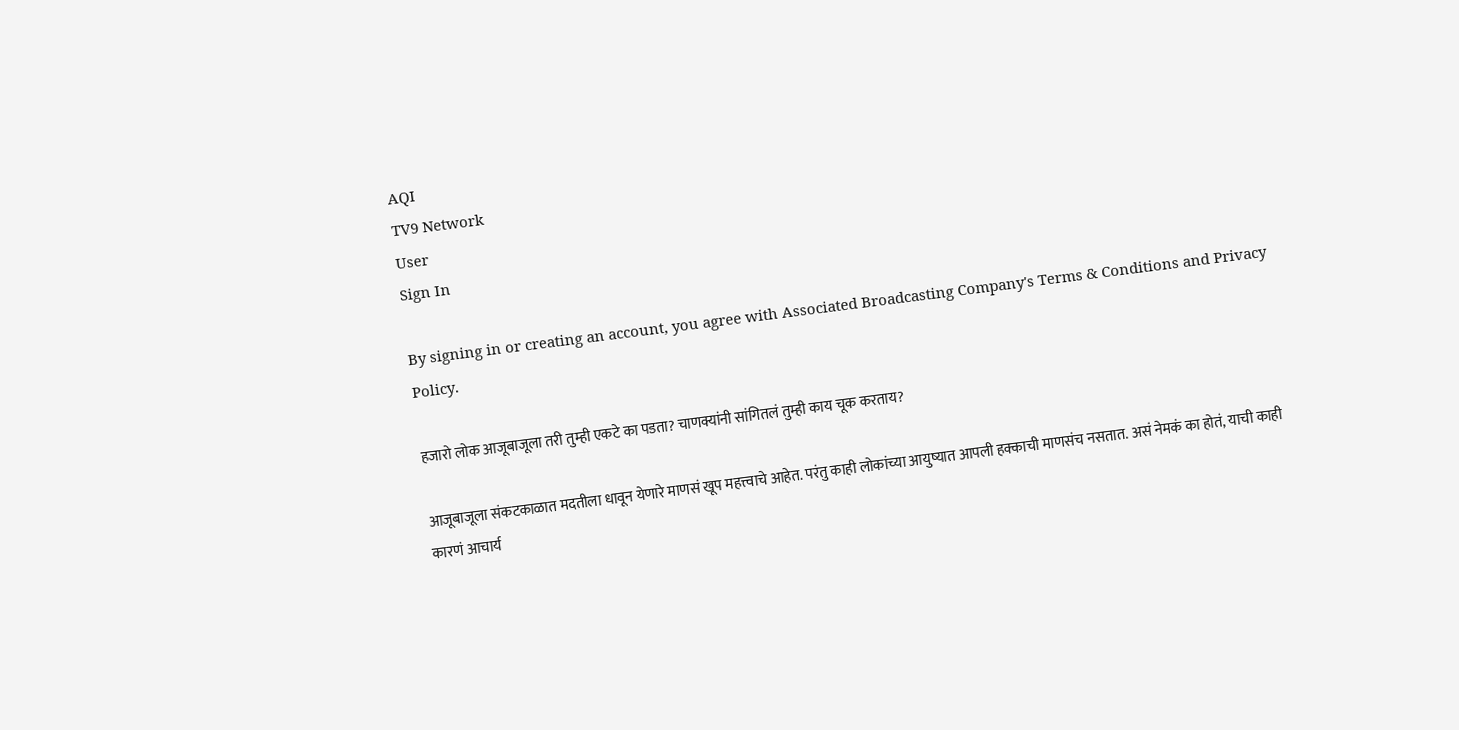AQI
TV9 Network
User
Sign In

By signing in or creating an account, you agree with Associated Broadcasting Company's Terms & Conditions and Privacy Policy.

हजारो लोक आजूबाजूला तरी तुम्ही एकटे का पडता? चाणक्यांनी सांगितलं तुम्ही काय चूक करताय?

आजूबाजूला संकटकाळात मदतीला धावून येणारे माणसं खूप महत्त्वाचे आहेत. परंतु काही लोकांच्या आयुष्यात आपली हक्काची माणसंच नसतात. असं नेमकं का होतं, याची काही कारणं आचार्य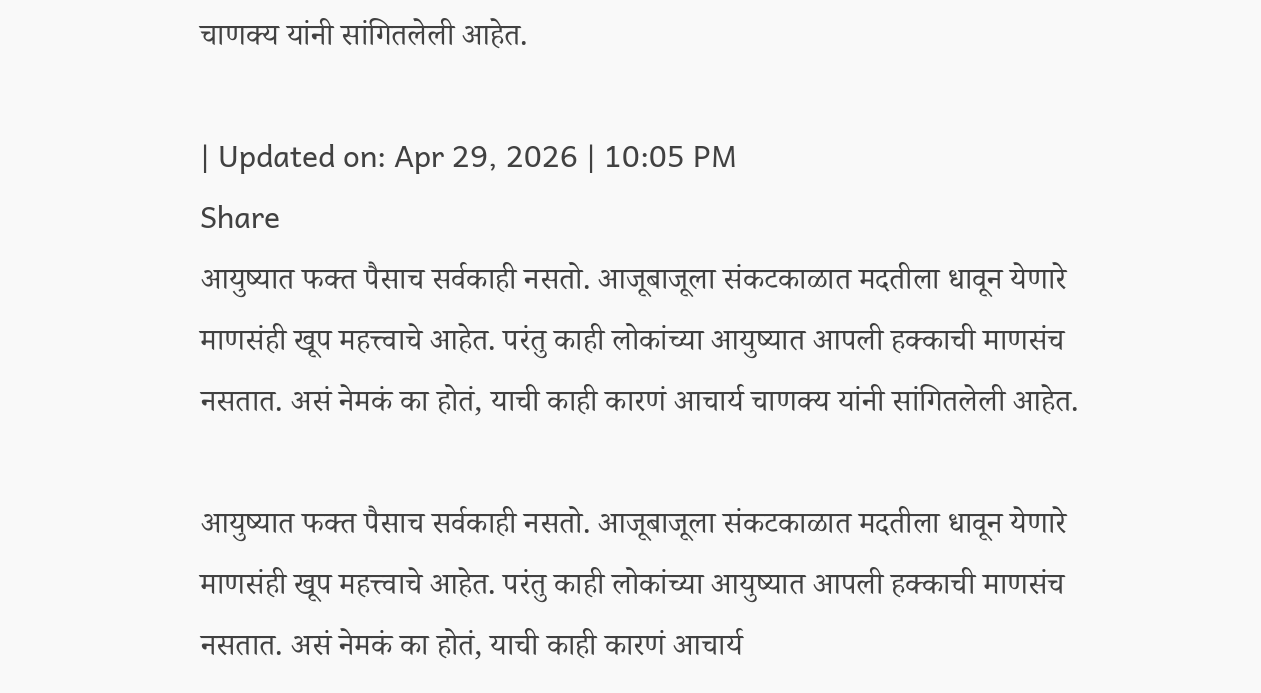चाणक्य यांनी सांगितलेली आहेत.

| Updated on: Apr 29, 2026 | 10:05 PM
Share
आयुष्यात फक्त पैसाच सर्वकाही नसतो. आजूबाजूला संकटकाळात मदतीला धावून येणारे माणसंही खूप महत्त्वाचे आहेत. परंतु काही लोकांच्या आयुष्यात आपली हक्काची माणसंच नसतात. असं नेमकं का होतं, याची काही कारणं आचार्य चाणक्य यांनी सांगितलेली आहेत.

आयुष्यात फक्त पैसाच सर्वकाही नसतो. आजूबाजूला संकटकाळात मदतीला धावून येणारे माणसंही खूप महत्त्वाचे आहेत. परंतु काही लोकांच्या आयुष्यात आपली हक्काची माणसंच नसतात. असं नेमकं का होतं, याची काही कारणं आचार्य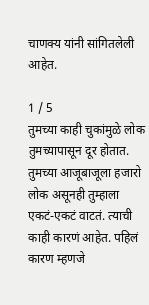चाणक्य यांनी सांगितलेली आहेत.

1 / 5
तुमच्या काही चुकांमुळे लोक तुमच्यापासून दूर होतात. तुमच्या आजूबाजूला हजारो लोक असूनही तुम्हाला एकटं-एकटं वाटतं. त्याची काही कारणं आहेत. पहिलं कारण म्हणजे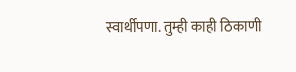स्वार्थीपणा. तुम्ही काही ठिकाणी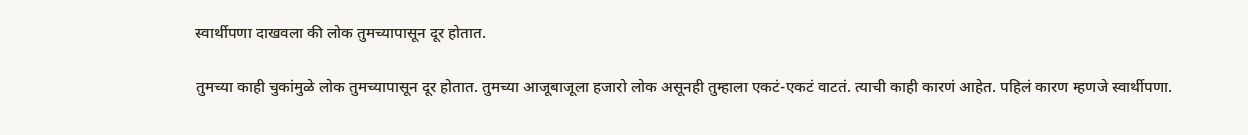स्वार्थीपणा दाखवला की लोक तुमच्यापासून दूर होतात.

तुमच्या काही चुकांमुळे लोक तुमच्यापासून दूर होतात. तुमच्या आजूबाजूला हजारो लोक असूनही तुम्हाला एकटं-एकटं वाटतं. त्याची काही कारणं आहेत. पहिलं कारण म्हणजे स्वार्थीपणा.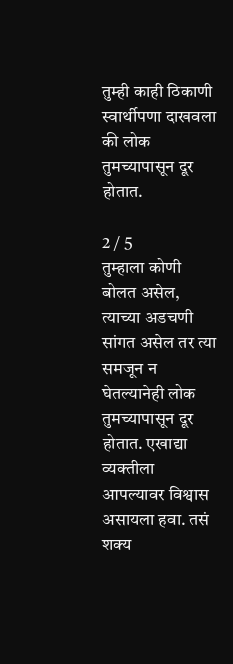तुम्ही काही ठिकाणी स्वार्थीपणा दाखवला की लोक तुमच्यापासून दूर होतात.

2 / 5
तुम्हाला कोणी बोलत असेल, त्याच्या अडचणी सांगत असेल तर त्या समजून न घेतल्यानेही लोक तुमच्यापासून दूर होतात. एखाद्या व्यक्तीला आपल्यावर विश्वास असायला हवा. तसं शक्य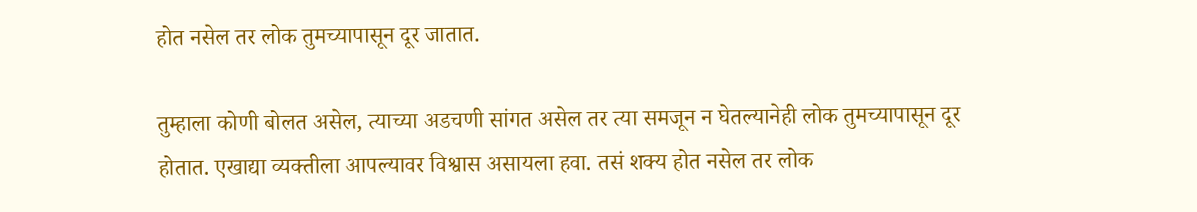होत नसेल तर लोक तुमच्यापासून दूर जातात.

तुम्हाला कोणी बोलत असेल, त्याच्या अडचणी सांगत असेल तर त्या समजून न घेतल्यानेही लोक तुमच्यापासून दूर होतात. एखाद्या व्यक्तीला आपल्यावर विश्वास असायला हवा. तसं शक्य होत नसेल तर लोक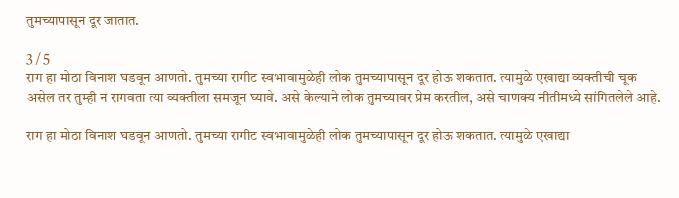तुमच्यापासून दूर जातात.

3 / 5
राग हा मोठा विनाश घडवून आणतो. तुमच्या रागीट स्वभावामुळेही लोक तुमच्यापासून दूर होऊ शकतात. त्यामुळे एखाद्या व्यक्तीची चूक असेल तर तुम्ही न रागवता त्या व्यक्तीला समजून घ्यावे. असे केल्याने लोक तुमच्यावर प्रेम करतील, असे चाणक्य नीतीमध्ये सांगितलेले आहे.

राग हा मोठा विनाश घडवून आणतो. तुमच्या रागीट स्वभावामुळेही लोक तुमच्यापासून दूर होऊ शकतात. त्यामुळे एखाद्या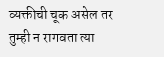व्यक्तीची चूक असेल तर तुम्ही न रागवता त्या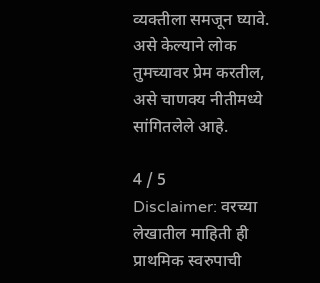व्यक्तीला समजून घ्यावे. असे केल्याने लोक तुमच्यावर प्रेम करतील, असे चाणक्य नीतीमध्ये सांगितलेले आहे.

4 / 5
Disclaimer: वरच्या लेखातील माहिती ही प्राथमिक स्वरुपाची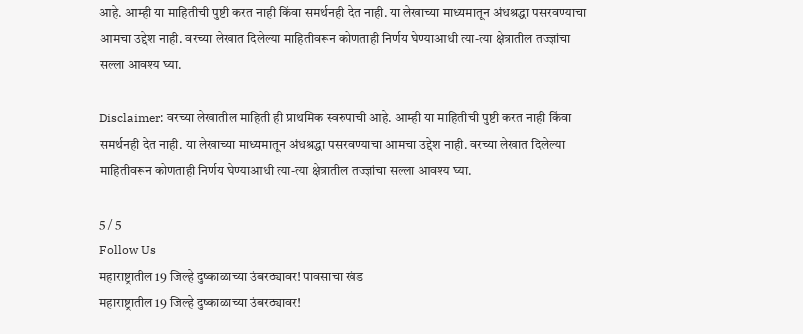आहे. आम्ही या माहितीची पुष्टी करत नाही किंवा समर्थनही देत नाही. या लेखाच्या माध्यमातून अंधश्रद्धा पसरवण्याचा आमचा उद्देश नाही. वरच्या लेखात दिलेल्या माहितीवरून कोणताही निर्णय घेण्याआधी त्या-त्या क्षेत्रातील तज्ज्ञांचा सल्ला आवश्य घ्या.

Disclaimer: वरच्या लेखातील माहिती ही प्राथमिक स्वरुपाची आहे. आम्ही या माहितीची पुष्टी करत नाही किंवा समर्थनही देत नाही. या लेखाच्या माध्यमातून अंधश्रद्धा पसरवण्याचा आमचा उद्देश नाही. वरच्या लेखात दिलेल्या माहितीवरून कोणताही निर्णय घेण्याआधी त्या-त्या क्षेत्रातील तज्ज्ञांचा सल्ला आवश्य घ्या.

5 / 5
Follow Us
महाराष्ट्रातील 19 जिल्हे दुष्काळाच्या उंबरठ्यावर! पावसाचा खंड
महाराष्ट्रातील 19 जिल्हे दुष्काळाच्या उंबरठ्यावर!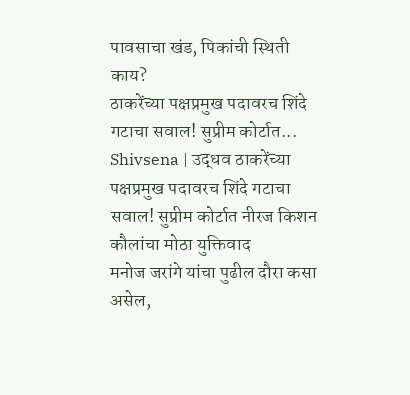पावसाचा खंड, पिकांची स्थिती काय?
ठाकरेंच्या पक्षप्रमुख पदावरच शिंदे गटाचा सवाल! सुप्रीम कोर्टात...
Shivsena | उद्धव ठाकरेंच्या पक्षप्रमुख पदावरच शिंदे गटाचा सवाल! सुप्रीम कोर्टात नीरज किशन कौलांचा मोठा युक्तिवाद
मनोज जरांगे यांचा पुढील दौरा कसा असेल,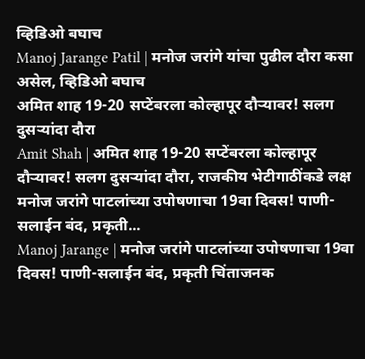व्हिडिओ बघाच
Manoj Jarange Patil | मनोज जरांगे यांचा पुढील दौरा कसा असेल, व्हिडिओ बघाच
अमित शाह 19-20 सप्टेंबरला कोल्हापूर दौऱ्यावर! सलग दुसऱ्यांदा दौरा
Amit Shah | अमित शाह 19-20 सप्टेंबरला कोल्हापूर दौऱ्यावर! सलग दुसऱ्यांदा दौरा, राजकीय भेटीगाठींकडे लक्ष
मनोज जरांगे पाटलांच्या उपोषणाचा 19वा दिवस! पाणी-सलाईन बंद, प्रकृती...
Manoj Jarange | मनोज जरांगे पाटलांच्या उपोषणाचा 19वा दिवस! पाणी-सलाईन बंद, प्रकृती चिंताजनक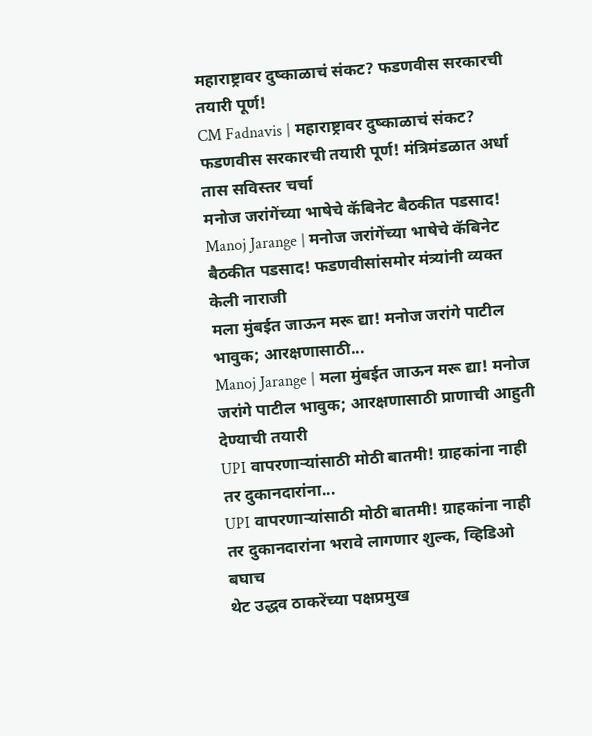महाराष्ट्रावर दुष्काळाचं संकट? फडणवीस सरकारची तयारी पूर्ण!
CM Fadnavis | महाराष्ट्रावर दुष्काळाचं संकट? फडणवीस सरकारची तयारी पूर्ण! मंत्रिमंडळात अर्धा तास सविस्तर चर्चा
मनोज जरांगेंच्या भाषेचे कॅबिनेट बैठकीत पडसाद!
Manoj Jarange | मनोज जरांगेंच्या भाषेचे कॅबिनेट बैठकीत पडसाद! फडणवीसांसमोर मंत्र्यांनी व्यक्त केली नाराजी
मला मुंबईत जाऊन मरू द्या! मनोज जरांगे पाटील भावुक; आरक्षणासाठी...
Manoj Jarange | मला मुंबईत जाऊन मरू द्या! मनोज जरांगे पाटील भावुक; आरक्षणासाठी प्राणाची आहुती देण्याची तयारी
UPI वापरणाऱ्यांसाठी मोठी बातमी! ग्राहकांना नाही तर दुकानदारांना...
UPI वापरणाऱ्यांसाठी मोठी बातमी! ग्राहकांना नाही तर दुकानदारांना भरावे लागणार शुल्क, व्हिडिओ बघाच
थेट उद्धव ठाकरेंच्या पक्षप्रमुख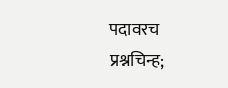पदावरच प्रश्नचिन्ह;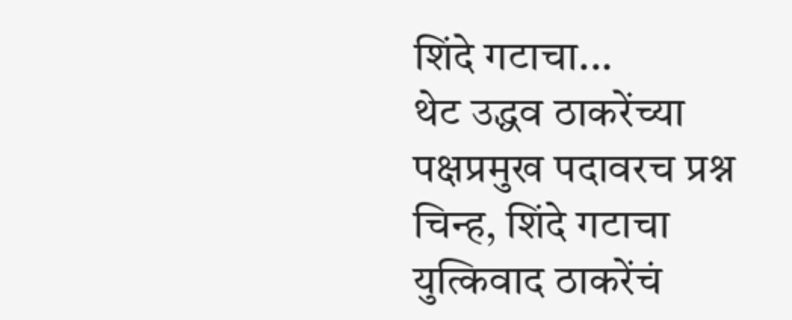शिंदे गटाचा...
थेट उद्धव ठाकरेंच्या पक्षप्रमुख पदावरच प्रश्न चिन्ह, शिंदे गटाचा युत्किवाद ठाकरेंचं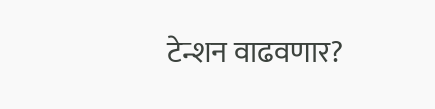टेन्शन वाढवणार?